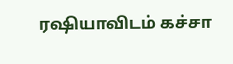ரஷியாவிடம் கச்சா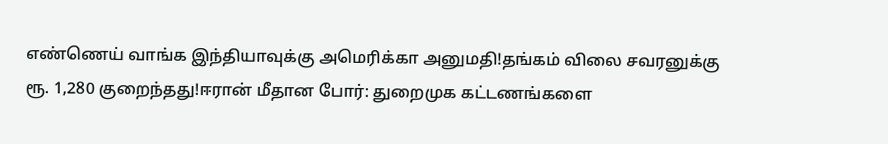எண்ணெய் வாங்க இந்தியாவுக்கு அமெரிக்கா அனுமதி!தங்கம் விலை சவரனுக்கு ரூ. 1,280 குறைந்தது!ஈரான் மீதான போர்: துறைமுக கட்டணங்களை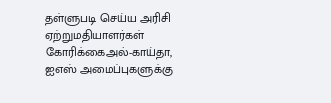தள்ளுபடி செய்ய அரிசி ஏற்றுமதியாளர்கள் கோரிக்கைஅல்-காய்தா, ஐஎஸ் அமைப்புகளுக்கு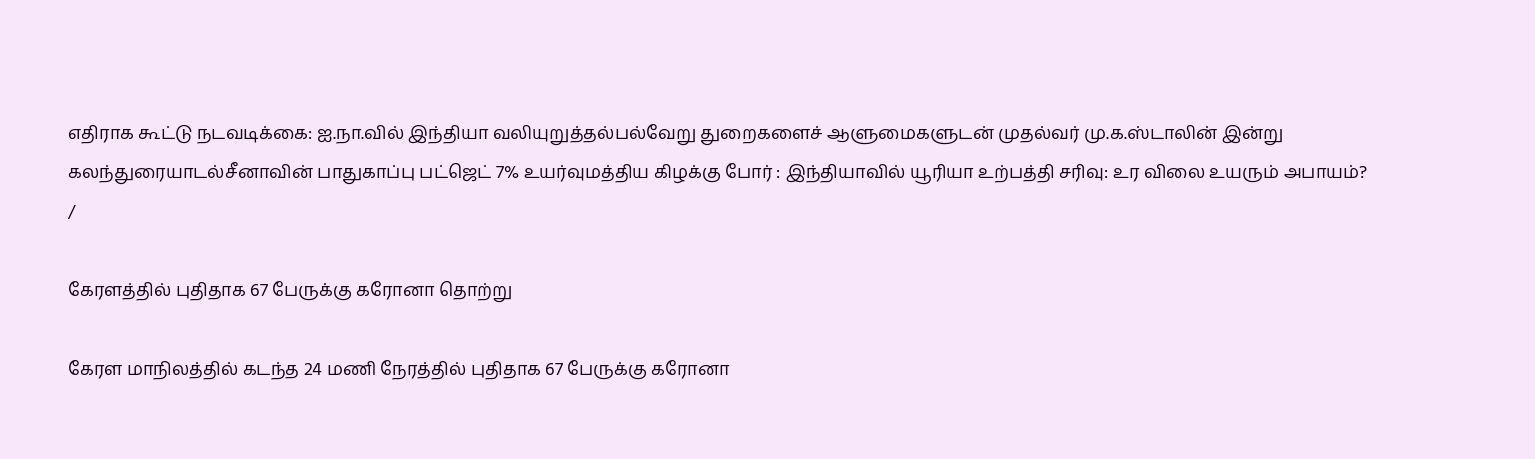எதிராக கூட்டு நடவடிக்கை: ஐ.நா.வில் இந்தியா வலியுறுத்தல்பல்வேறு துறைகளைச் ஆளுமைகளுடன் முதல்வர் மு.க.ஸ்டாலின் இன்று கலந்துரையாடல்சீனாவின் பாதுகாப்பு பட்ஜெட் 7% உயர்வுமத்திய கிழக்கு போர் : இந்தியாவில் யூரியா உற்பத்தி சரிவு: உர விலை உயரும் அபாயம்?
/

கேரளத்தில் புதிதாக 67 பேருக்கு கரோனா தொற்று

கேரள மாநிலத்தில் கடந்த 24 மணி நேரத்தில் புதிதாக 67 பேருக்கு கரோனா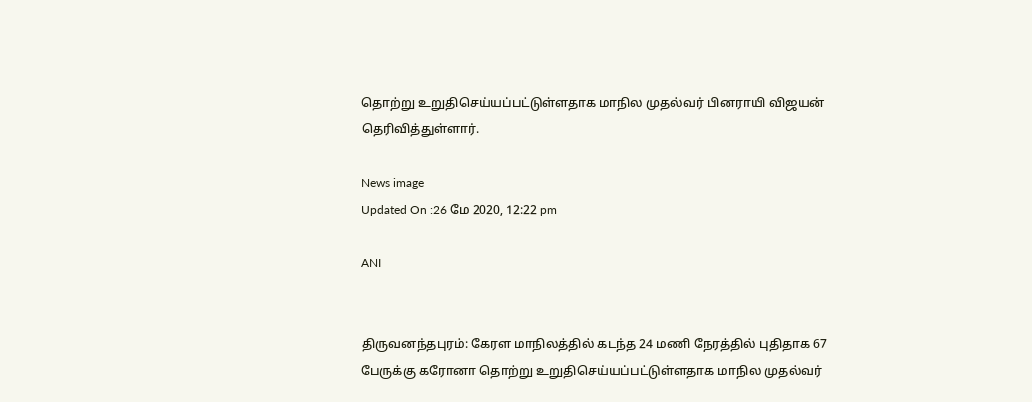தொற்று உறுதிசெய்யப்பட்டுள்ளதாக மாநில முதல்வர் பினராயி விஜயன் தெரிவித்துள்ளார்.

News image
Updated On :26 மே 2020, 12:22 pm

ANI


திருவனந்தபுரம்: கேரள மாநிலத்தில் கடந்த 24 மணி நேரத்தில் புதிதாக 67 பேருக்கு கரோனா தொற்று உறுதிசெய்யப்பட்டுள்ளதாக மாநில முதல்வர்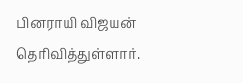பினராயி விஜயன் தெரிவித்துள்ளார்.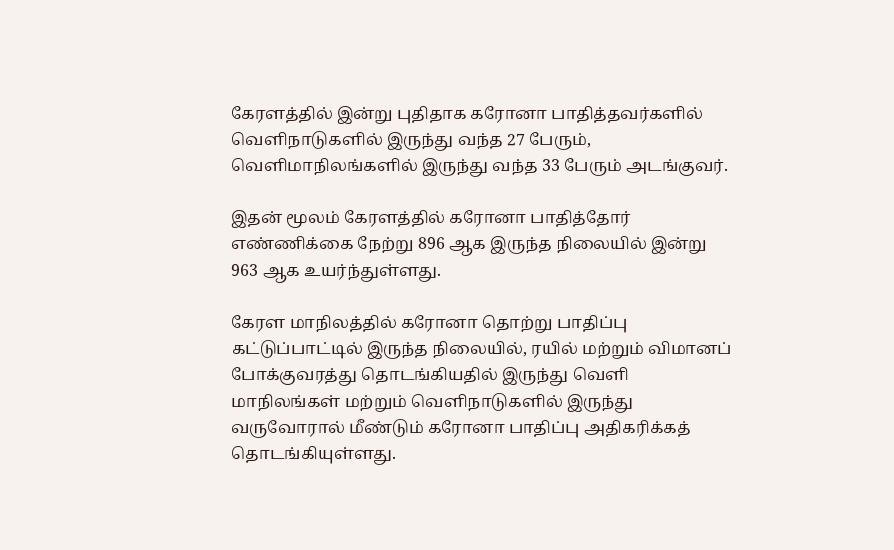கேரளத்தில் இன்று புதிதாக கரோனா பாதித்தவர்களில் வெளிநாடுகளில் இருந்து வந்த 27 பேரும், வெளிமாநிலங்களில் இருந்து வந்த 33 பேரும் அடங்குவர்.

இதன் மூலம் கேரளத்தில் கரோனா பாதித்தோர் எண்ணிக்கை நேற்று 896 ஆக இருந்த நிலையில் இன்று 963 ஆக உயர்ந்துள்ளது.

கேரள மாநிலத்தில் கரோனா தொற்று பாதிப்பு கட்டுப்பாட்டில் இருந்த நிலையில், ரயில் மற்றும் விமானப் போக்குவரத்து தொடங்கியதில் இருந்து வெளி மாநிலங்கள் மற்றும் வெளிநாடுகளில் இருந்து வருவோரால் மீண்டும் கரோனா பாதிப்பு அதிகரிக்கத் தொடங்கியுள்ளது.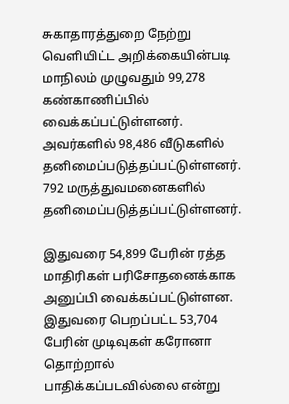சுகாதாரத்துறை நேற்று வெளியிட்ட அறிக்கையின்படி மாநிலம் முழுவதும் 99,278 கண்காணிப்பில் வைக்கப்பட்டுள்ளனர். அவர்களில் 98,486 வீடுகளில் தனிமைப்படுத்தப்பட்டுள்ளனர். 792 மருத்துவமனைகளில் தனிமைப்படுத்தப்பட்டுள்ளனர்.

இதுவரை 54,899 பேரின் ரத்த மாதிரிகள் பரிசோதனைக்காக அனுப்பி வைக்கப்பட்டுள்ளன. இதுவரை பெறப்பட்ட 53,704 பேரின் முடிவுகள் கரோனா தொற்றால் பாதிக்கப்படவில்லை என்று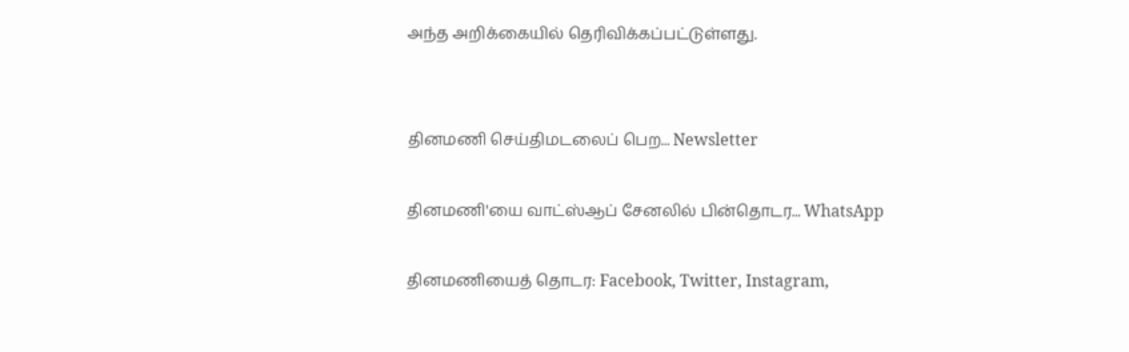அந்த அறிக்கையில் தெரிவிக்கப்பட்டுள்ளது.


தினமணி செய்திமடலைப் பெற... Newsletter

தினமணி'யை வாட்ஸ்ஆப் சேனலில் பின்தொடர... WhatsApp

தினமணியைத் தொடர: Facebook, Twitter, Instagram,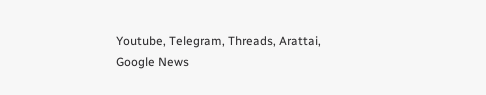Youtube, Telegram, Threads, Arattai, Google News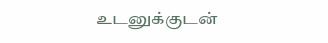உடனுக்குடன்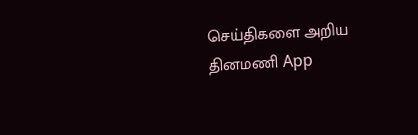செய்திகளை அறிய தினமணி App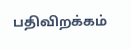பதிவிறக்கம்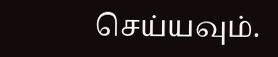செய்யவும்.